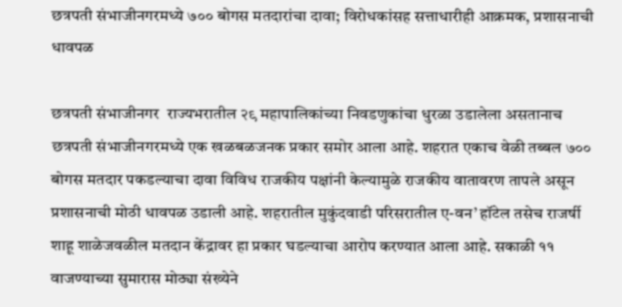छत्रपती संभाजीनगरमध्ये ७०० बोगस मतदारांचा दावा; विरोधकांसह सत्ताधारीही आक्रमक, प्रशासनाची धावपळ

छत्रपती संभाजीनगर  राज्यभरातील २९ महापालिकांच्या निवडणुकांचा धुरळा उडालेला असतानाच छत्रपती संभाजीनगरमध्ये एक खळबळजनक प्रकार समोर आला आहे. शहरात एकाच वेळी तब्बल ७०० बोगस मतदार पकडल्याचा दावा विविध राजकीय पक्षांनी केल्यामुळे राजकीय वातावरण तापले असून प्रशासनाची मोठी धावपळ उडाली आहे. शहरातील मुकुंदवाडी परिसरातील ए-वन’ हॉटेल तसेच राजर्षी शाहू शाळेजवळील मतदान केंद्रावर हा प्रकार घडल्याचा आरोप करण्यात आला आहे. सकाळी ११ वाजण्याच्या सुमारास मोठ्या संख्येने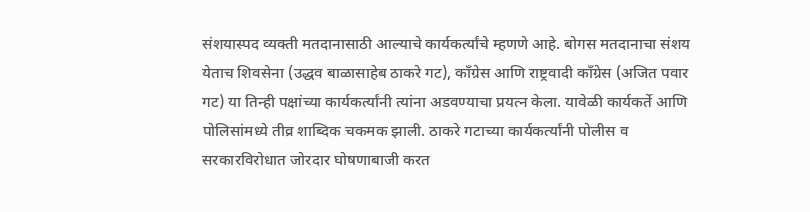संशयास्पद व्यक्ती मतदानासाठी आल्याचे कार्यकर्त्यांचे म्हणणे आहे. बोगस मतदानाचा संशय येताच शिवसेना (उद्धव बाळासाहेब ठाकरे गट), काँग्रेस आणि राष्ट्रवादी काँग्रेस (अजित पवार गट) या तिन्ही पक्षांच्या कार्यकर्त्यांनी त्यांना अडवण्याचा प्रयत्न केला. यावेळी कार्यकर्ते आणि पोलिसांमध्ये तीव्र शाब्दिक चकमक झाली. ठाकरे गटाच्या कार्यकर्त्यांनी पोलीस व सरकारविरोधात जोरदार घोषणाबाजी करत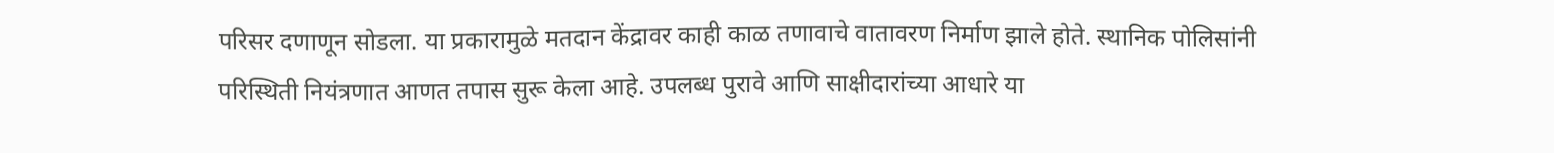परिसर दणाणून सोडला. या प्रकारामुळे मतदान केंद्रावर काही काळ तणावाचे वातावरण निर्माण झाले होते. स्थानिक पोलिसांनी परिस्थिती नियंत्रणात आणत तपास सुरू केला आहे. उपलब्ध पुरावे आणि साक्षीदारांच्या आधारे या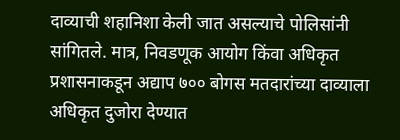दाव्याची शहानिशा केली जात असल्याचे पोलिसांनी सांगितले. मात्र, निवडणूक आयोग किंवा अधिकृत प्रशासनाकडून अद्याप ७०० बोगस मतदारांच्या दाव्याला अधिकृत दुजोरा देण्यात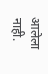आलेला नाही.